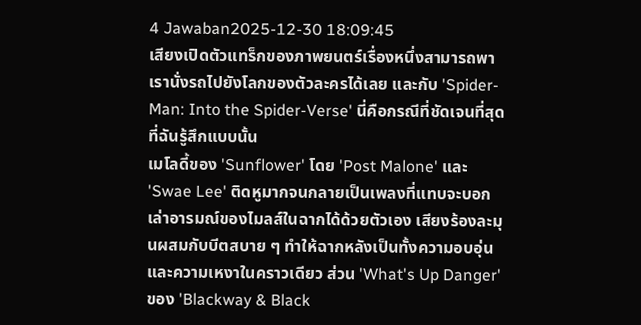4 Jawaban2025-12-30 18:09:45
เสียงเปิดตัวแทร็กของภาพยนตร์เรื่องหนึ่งสามารถพาเรานั่งรถไปยังโลกของตัวละครได้เลย และกับ 'Spider-Man: Into the Spider-Verse' นี่คือกรณีที่ชัดเจนที่สุดที่ฉันรู้สึกแบบนั้น
เมโลดี้ของ 'Sunflower' โดย 'Post Malone' และ 'Swae Lee' ติดหูมากจนกลายเป็นเพลงที่แทบจะบอกเล่าอารมณ์ของไมลส์ในฉากได้ด้วยตัวเอง เสียงร้องละมุนผสมกับบีตสบาย ๆ ทำให้ฉากหลังเป็นทั้งความอบอุ่นและความเหงาในคราวเดียว ส่วน 'What's Up Danger' ของ 'Blackway & Black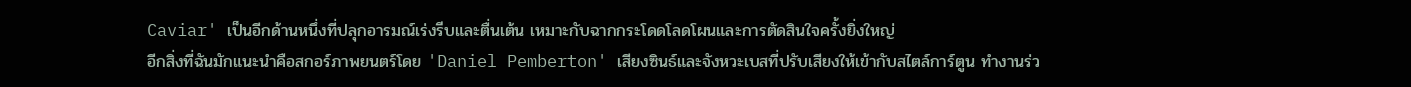Caviar' เป็นอีกด้านหนึ่งที่ปลุกอารมณ์เร่งรีบและตื่นเต้น เหมาะกับฉากกระโดดโลดโผนและการตัดสินใจครั้งยิ่งใหญ่
อีกสิ่งที่ฉันมักแนะนำคือสกอร์ภาพยนตร์โดย 'Daniel Pemberton' เสียงซินธ์และจังหวะเบสที่ปรับเสียงให้เข้ากับสไตล์การ์ตูน ทำงานร่ว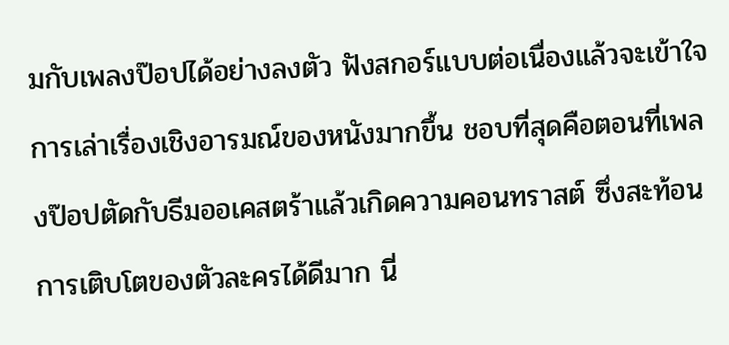มกับเพลงป๊อปได้อย่างลงตัว ฟังสกอร์แบบต่อเนื่องแล้วจะเข้าใจการเล่าเรื่องเชิงอารมณ์ของหนังมากขึ้น ชอบที่สุดคือตอนที่เพลงป๊อปตัดกับธีมออเคสตร้าแล้วเกิดความคอนทราสต์ ซึ่งสะท้อนการเติบโตของตัวละครได้ดีมาก นี่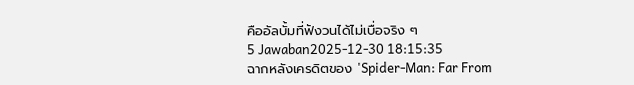คืออัลบั้มที่ฟังวนได้ไม่เบื่อจริง ๆ
5 Jawaban2025-12-30 18:15:35
ฉากหลังเครดิตของ 'Spider-Man: Far From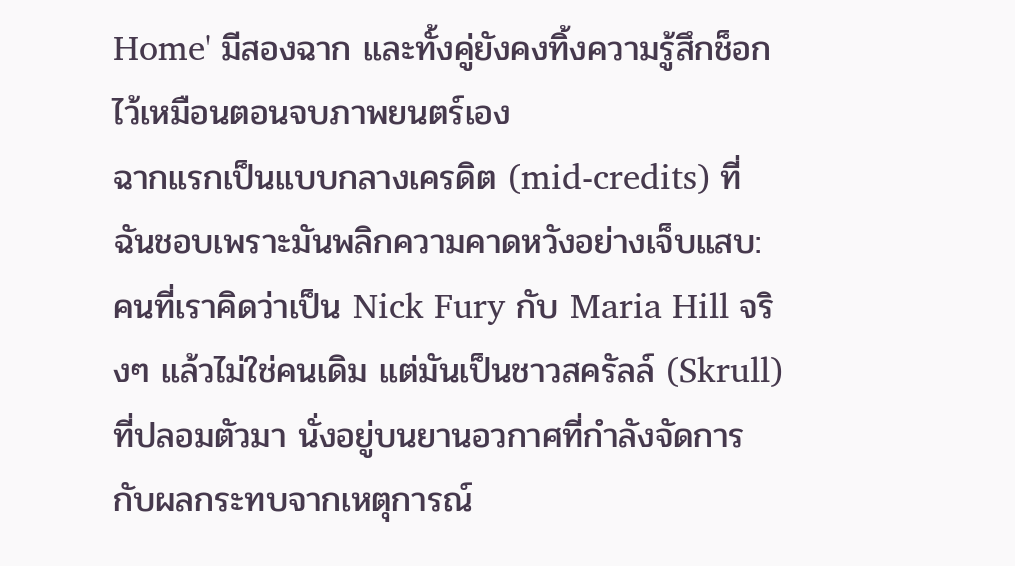Home' มีสองฉาก และทั้งคู่ยังคงทิ้งความรู้สึกช็อกไว้เหมือนตอนจบภาพยนตร์เอง
ฉากแรกเป็นแบบกลางเครดิต (mid-credits) ที่ฉันชอบเพราะมันพลิกความคาดหวังอย่างเจ็บแสบ: คนที่เราคิดว่าเป็น Nick Fury กับ Maria Hill จริงๆ แล้วไม่ใช่คนเดิม แต่มันเป็นชาวสครัลล์ (Skrull) ที่ปลอมตัวมา นั่งอยู่บนยานอวกาศที่กำลังจัดการกับผลกระทบจากเหตุการณ์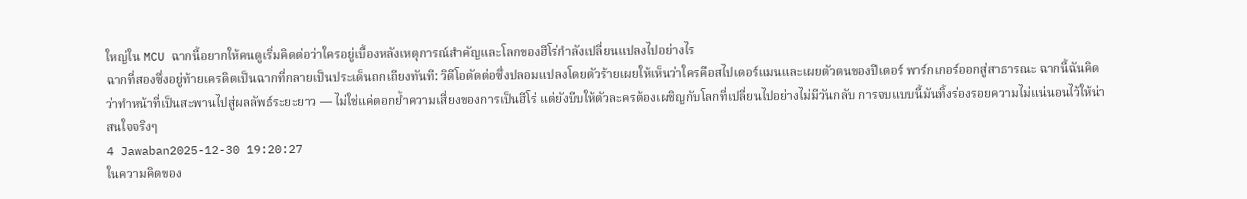ใหญ่ใน MCU ฉากนี้อยากให้คนดูเริ่มคิดต่อว่าใครอยู่เบื้องหลังเหตุการณ์สำคัญและโลกของฮีโร่กำลังเปลี่ยนแปลงไปอย่างไร
ฉากที่สองซึ่งอยู่ท้ายเครดิตเป็นฉากที่กลายเป็นประเด็นถกเถียงทันที: วิดีโอตัดต่อซึ่งปลอมแปลงโดยตัวร้ายเผยให้เห็นว่าใครคือสไปเดอร์แมนและเผยตัวตนของปีเตอร์ พาร์กเกอร์ออกสู่สาธารณะ ฉากนี้ฉันคิดว่าทำหน้าที่เป็นสะพานไปสู่ผลลัพธ์ระยะยาว — ไม่ใช่แค่ตอกย้ำความเสี่ยงของการเป็นฮีโร่ แต่ยังบีบให้ตัวละครต้องเผชิญกับโลกที่เปลี่ยนไปอย่างไม่มีวันกลับ การจบแบบนี้มันทิ้งร่องรอยความไม่แน่นอนไว้ให้น่าสนใจจริงๆ
4 Jawaban2025-12-30 19:20:27
ในความคิดของ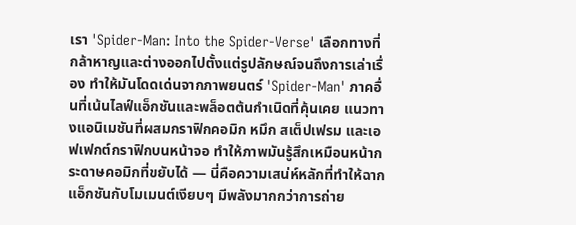เรา 'Spider-Man: Into the Spider-Verse' เลือกทางที่กล้าหาญและต่างออกไปตั้งแต่รูปลักษณ์จนถึงการเล่าเรื่อง ทำให้มันโดดเด่นจากภาพยนตร์ 'Spider-Man' ภาคอื่นที่เน้นไลฟ์แอ็กชันและพล็อตต้นกำเนิดที่คุ้นเคย แนวทางแอนิเมชันที่ผสมกราฟิกคอมิก หมึก สเต็ปเฟรม และเอฟเฟกต์กราฟิกบนหน้าจอ ทำให้ภาพมันรู้สึกเหมือนหน้ากระดาษคอมิกที่ขยับได้ — นี่คือความเสน่ห์หลักที่ทำให้ฉากแอ็กชันกับโมเมนต์เงียบๆ มีพลังมากกว่าการถ่าย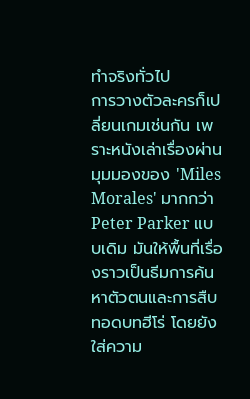ทำจริงทั่วไป
การวางตัวละครก็เปลี่ยนเกมเช่นกัน เพราะหนังเล่าเรื่องผ่านมุมมองของ 'Miles Morales' มากกว่า Peter Parker แบบเดิม มันให้พื้นที่เรื่องราวเป็นธีมการค้นหาตัวตนและการสืบทอดบทฮีโร่ โดยยังใส่ความ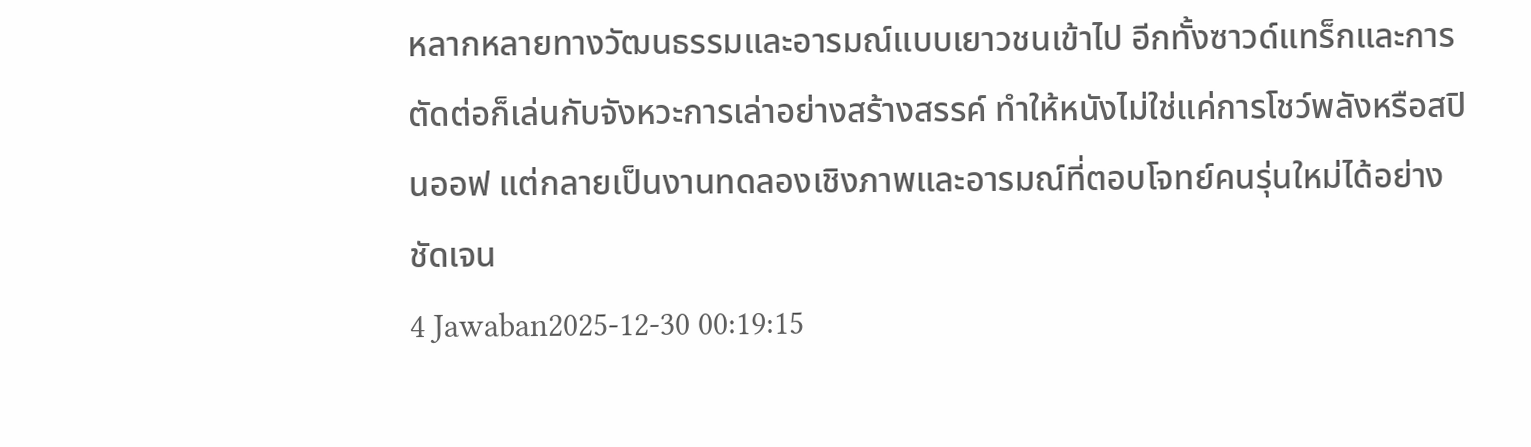หลากหลายทางวัฒนธรรมและอารมณ์แบบเยาวชนเข้าไป อีกทั้งซาวด์แทร็กและการตัดต่อก็เล่นกับจังหวะการเล่าอย่างสร้างสรรค์ ทำให้หนังไม่ใช่แค่การโชว์พลังหรือสปินออฟ แต่กลายเป็นงานทดลองเชิงภาพและอารมณ์ที่ตอบโจทย์คนรุ่นใหม่ได้อย่างชัดเจน
4 Jawaban2025-12-30 00:19:15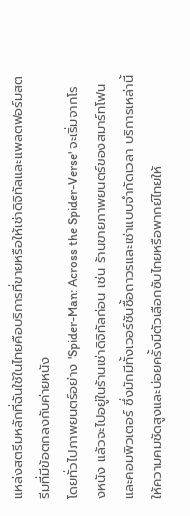แหล่งสตรีมหลักที่ฉันใช้ในไทยคือบริการที่ขายหรือให้เช่าดิจิทัลและแพลตฟอร์มสตรีมที่มีข้อตกลงกับค่ายหนัง
โดยทั่วไปภาพยนตร์อย่าง 'Spider-Man: Across the Spider-Verse' จะเริ่มจากโรงหนัง แล้วจะไปอยู่ในร้านเช่าดิจิทัลก่อน เช่น ร้านขายภาพยนตร์ของสมาร์ทโฟนและคอมพิวเตอร์ ซึ่งมักมีทั้งเวอร์ชันซื้อถาวรและเช่าแบบจำกัดเวลา บริการเหล่านี้ให้ความคมชัดสูงและบ่อยครั้งมีตัวเลือกซับไทยหรือพากย์ไทยให้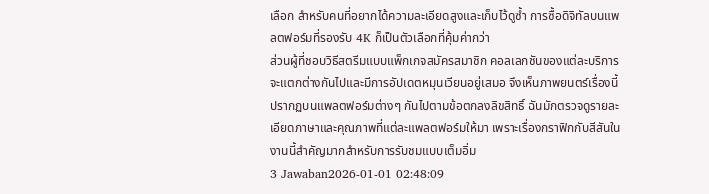เลือก สำหรับคนที่อยากได้ความละเอียดสูงและเก็บไว้ดูซ้ำ การซื้อดิจิทัลบนแพลตฟอร์มที่รองรับ 4K ก็เป็นตัวเลือกที่คุ้มค่ากว่า
ส่วนผู้ที่ชอบวิธีสตรีมแบบแพ็กเกจสมัครสมาชิก คอลเลกชันของแต่ละบริการจะแตกต่างกันไปและมีการอัปเดตหมุนเวียนอยู่เสมอ จึงเห็นภาพยนตร์เรื่องนี้ปรากฏบนแพลตฟอร์มต่างๆ กันไปตามข้อตกลงลิขสิทธิ์ ฉันมักตรวจดูรายละเอียดภาษาและคุณภาพที่แต่ละแพลตฟอร์มให้มา เพราะเรื่องกราฟิกกับสีสันในงานนี้สำคัญมากสำหรับการรับชมแบบเต็มอิ่ม
3 Jawaban2026-01-01 02:48:09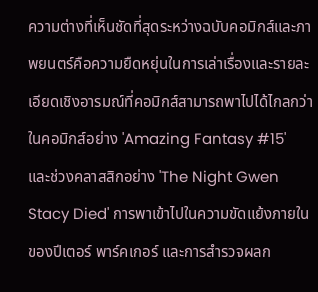ความต่างที่เห็นชัดที่สุดระหว่างฉบับคอมิกส์และภาพยนตร์คือความยืดหยุ่นในการเล่าเรื่องและรายละเอียดเชิงอารมณ์ที่คอมิกส์สามารถพาไปได้ไกลกว่า
ในคอมิกส์อย่าง 'Amazing Fantasy #15' และช่วงคลาสสิกอย่าง 'The Night Gwen Stacy Died' การพาเข้าไปในความขัดแย้งภายในของปีเตอร์ พาร์คเกอร์ และการสำรวจผลก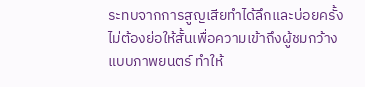ระทบจากการสูญเสียทำได้ลึกและบ่อยครั้งไม่ต้องย่อให้สั้นเพื่อความเข้าถึงผู้ชมกว้างแบบภาพยนตร์ ทำให้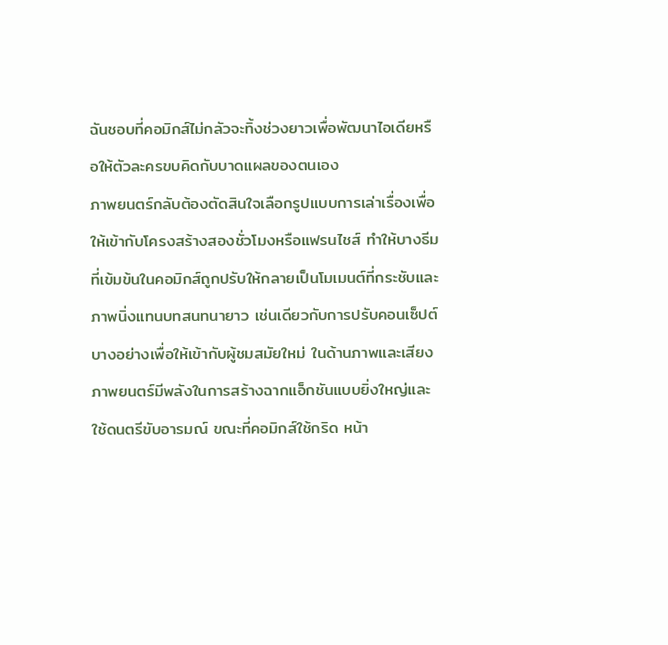ฉันชอบที่คอมิกส์ไม่กลัวจะทิ้งช่วงยาวเพื่อพัฒนาไอเดียหรือให้ตัวละครขบคิดกับบาดแผลของตนเอง
ภาพยนตร์กลับต้องตัดสินใจเลือกรูปแบบการเล่าเรื่องเพื่อให้เข้ากับโครงสร้างสองชั่วโมงหรือแฟรนไชส์ ทำให้บางธีมที่เข้มข้นในคอมิกส์ถูกปรับให้กลายเป็นโมเมนต์ที่กระชับและภาพนิ่งแทนบทสนทนายาว เช่นเดียวกับการปรับคอนเซ็ปต์บางอย่างเพื่อให้เข้ากับผู้ชมสมัยใหม่ ในด้านภาพและเสียง ภาพยนตร์มีพลังในการสร้างฉากแอ็กชันแบบยิ่งใหญ่และใช้ดนตรีขับอารมณ์ ขณะที่คอมิกส์ใช้กริด หน้า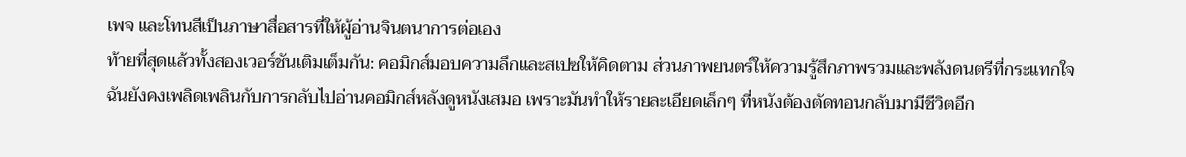เพจ และโทนสีเป็นภาษาสื่อสารที่ให้ผู้อ่านจินตนาการต่อเอง
ท้ายที่สุดแล้วทั้งสองเวอร์ชันเติมเต็มกัน: คอมิกส์มอบความลึกและสเปซให้คิดตาม ส่วนภาพยนตร์ให้ความรู้สึกภาพรวมและพลังดนตรีที่กระแทกใจ ฉันยังคงเพลิดเพลินกับการกลับไปอ่านคอมิกส์หลังดูหนังเสมอ เพราะมันทำให้รายละเอียดเล็กๆ ที่หนังต้องตัดทอนกลับมามีชีวิตอีก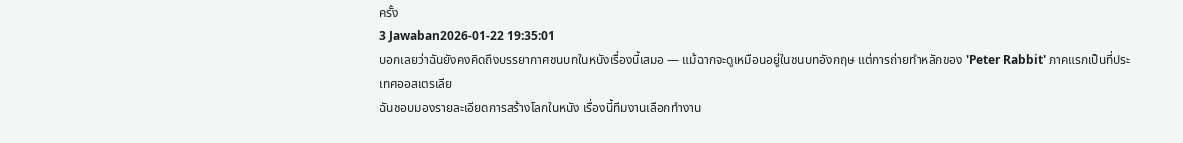ครั้ง
3 Jawaban2026-01-22 19:35:01
บอกเลยว่าฉันยังคงคิดถึงบรรยากาศชนบทในหนังเรื่องนี้เสมอ — แม้ฉากจะดูเหมือนอยู่ในชนบทอังกฤษ แต่การถ่ายทำหลักของ 'Peter Rabbit' ภาคแรกเป็นที่ประเทศออสเตรเลีย
ฉันชอบมองรายละเอียดการสร้างโลกในหนัง เรื่องนี้ทีมงานเลือกทำงาน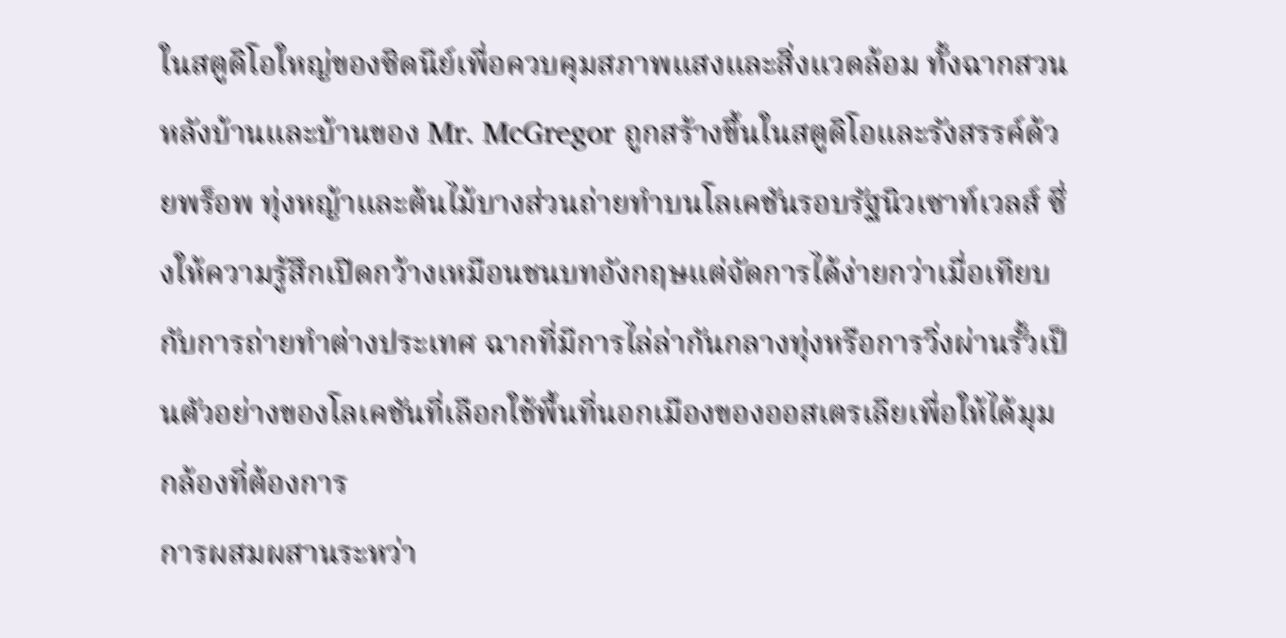ในสตูดิโอใหญ่ของซิดนีย์เพื่อควบคุมสภาพแสงและสิ่งแวดล้อม ทั้งฉากสวนหลังบ้านและบ้านของ Mr. McGregor ถูกสร้างขึ้นในสตูดิโอและรังสรรค์ด้วยพร็อพ ทุ่งหญ้าและต้นไม้บางส่วนถ่ายทำบนโลเคชันรอบรัฐนิวเซาท์เวลส์ ซึ่งให้ความรู้สึกเปิดกว้างเหมือนชนบทอังกฤษแต่จัดการได้ง่ายกว่าเมื่อเทียบกับการถ่ายทำต่างประเทศ ฉากที่มีการไล่ล่ากันกลางทุ่งหรือการวิ่งผ่านรั้วเป็นตัวอย่างของโลเคชันที่เลือกใช้พื้นที่นอกเมืองของออสเตรเลียเพื่อให้ได้มุมกล้องที่ต้องการ
การผสมผสานระหว่า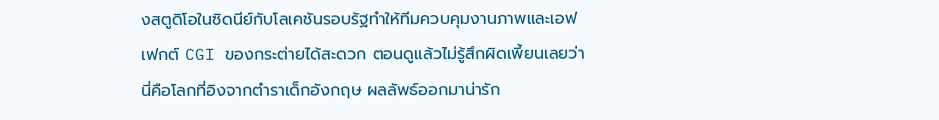งสตูดิโอในซิดนีย์กับโลเคชันรอบรัฐทำให้ทีมควบคุมงานภาพและเอฟเฟกต์ CGI ของกระต่ายได้สะดวก ตอนดูแล้วไม่รู้สึกผิดเพี้ยนเลยว่านี่คือโลกที่อิงจากตำราเด็กอังกฤษ ผลลัพธ์ออกมาน่ารัก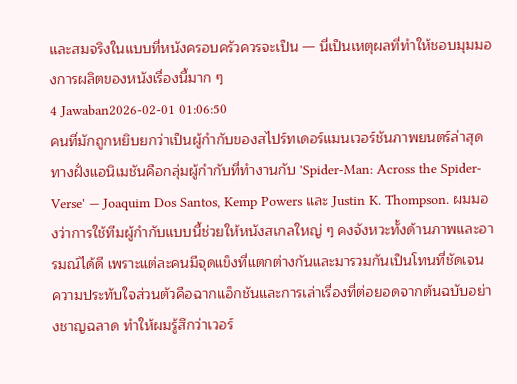และสมจริงในแบบที่หนังครอบครัวควรจะเป็น — นี่เป็นเหตุผลที่ทำให้ชอบมุมมองการผลิตของหนังเรื่องนี้มาก ๆ
4 Jawaban2026-02-01 01:06:50
คนที่มักถูกหยิบยกว่าเป็นผู้กำกับของสไปร์ทเดอร์แมนเวอร์ชันภาพยนตร์ล่าสุดทางฝั่งแอนิเมชันคือกลุ่มผู้กำกับที่ทำงานกับ 'Spider-Man: Across the Spider-Verse' — Joaquim Dos Santos, Kemp Powers และ Justin K. Thompson. ผมมองว่าการใช้ทีมผู้กำกับแบบนี้ช่วยให้หนังสเกลใหญ่ ๆ คงจังหวะทั้งด้านภาพและอารมณ์ได้ดี เพราะแต่ละคนมีจุดแข็งที่แตกต่างกันและมารวมกันเป็นโทนที่ชัดเจน
ความประทับใจส่วนตัวคือฉากแอ็กชันและการเล่าเรื่องที่ต่อยอดจากต้นฉบับอย่างชาญฉลาด ทำให้ผมรู้สึกว่าเวอร์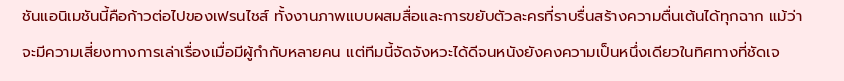ชันแอนิเมชันนี้คือก้าวต่อไปของเฟรนไชส์ ทั้งงานภาพแบบผสมสื่อและการขยับตัวละครที่ราบรื่นสร้างความตื่นเต้นได้ทุกฉาก แม้ว่าจะมีความเสี่ยงทางการเล่าเรื่องเมื่อมีผู้กำกับหลายคน แต่ทีมนี้จัดจังหวะได้ดีจนหนังยังคงความเป็นหนึ่งเดียวในทิศทางที่ชัดเจ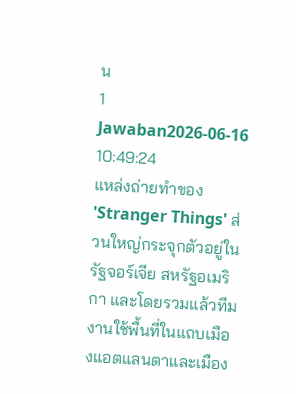น
1 Jawaban2026-06-16 10:49:24
แหล่งถ่ายทำของ 'Stranger Things' ส่วนใหญ่กระจุกตัวอยู่ในรัฐจอร์เจีย สหรัฐอเมริกา และโดยรวมแล้วทีมงานใช้พื้นที่ในแถบเมืองแอตแลนตาและเมือง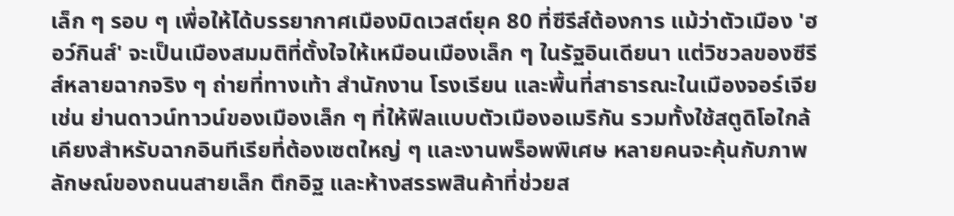เล็ก ๆ รอบ ๆ เพื่อให้ได้บรรยากาศเมืองมิดเวสต์ยุค 80 ที่ซีรีส์ต้องการ แม้ว่าตัวเมือง 'ฮอว์กินส์' จะเป็นเมืองสมมติที่ตั้งใจให้เหมือนเมืองเล็ก ๆ ในรัฐอินเดียนา แต่วิชวลของซีรีส์หลายฉากจริง ๆ ถ่ายที่ทางเท้า สำนักงาน โรงเรียน และพื้นที่สาธารณะในเมืองจอร์เจีย เช่น ย่านดาวน์ทาวน์ของเมืองเล็ก ๆ ที่ให้ฟีลแบบตัวเมืองอเมริกัน รวมทั้งใช้สตูดิโอใกล้เคียงสำหรับฉากอินทีเรียที่ต้องเซตใหญ่ ๆ และงานพร็อพพิเศษ หลายคนจะคุ้นกับภาพลักษณ์ของถนนสายเล็ก ตึกอิฐ และห้างสรรพสินค้าที่ช่วยส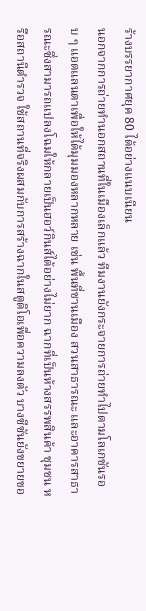ร้างบรรยากาศยุค 80 ได้อย่างแนบเนียน
นอกจากการถ่ายทำนอกสถานที่ในเมืองเล็กแล้ว ทีมงานยังกระจายการถ่ายทำไปตามโลเกชันรอบ ๆ แอตแลนตาเพื่อให้ได้มุมมองหลากหลาย เช่น พื้นที่ชานเมือง สวนสาธารณะ และอาคารสาธารณะซึ่งสามารถแปลงโฉมให้กลายเป็นฮอว์กินส์ได้อย่างไม่ยาก ฉากที่เป็นห้างสรรพสินค้า ชุมชน หรือสถานีตำรวจ ใช้สถานที่จริงผสมกับการสร้างฉากในสตูดิโอเพื่อความลงตัว บางซีซันยังขยายขอ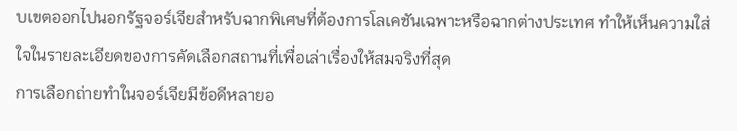บเขตออกไปนอกรัฐจอร์เจียสำหรับฉากพิเศษที่ต้องการโลเคชันเฉพาะหรือฉากต่างประเทศ ทำให้เห็นความใส่ใจในรายละเอียดของการคัดเลือกสถานที่เพื่อเล่าเรื่องให้สมจริงที่สุด
การเลือกถ่ายทำในจอร์เจียมีข้อดีหลายอ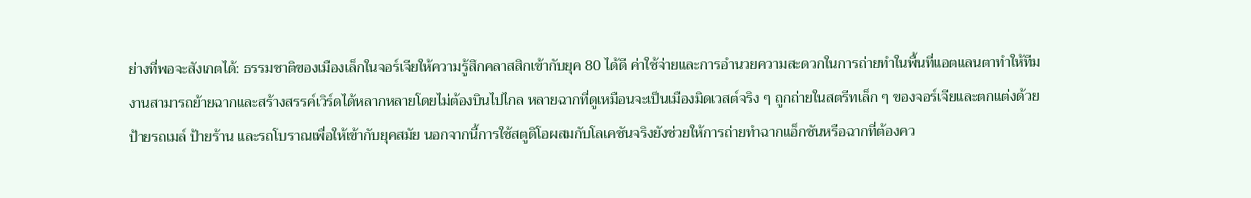ย่างที่พอจะสังเกตได้: ธรรมชาติของเมืองเล็กในจอร์เจียให้ความรู้สึกคลาสสิกเข้ากับยุค 80 ได้ดี ค่าใช้จ่ายและการอำนวยความสะดวกในการถ่ายทำในพื้นที่แอตแลนตาทำให้ทีมงานสามารถย้ายฉากและสร้างสรรค์เวิร์ดได้หลากหลายโดยไม่ต้องบินไปไกล หลายฉากที่ดูเหมือนจะเป็นเมืองมิดเวสต์จริง ๆ ถูกถ่ายในสตรีทเล็ก ๆ ของจอร์เจียและตกแต่งด้วยป้ายรถเมล์ ป้ายร้าน และรถโบราณเพื่อให้เข้ากับยุคสมัย นอกจากนี้การใช้สตูดิโอผสมกับโลเคชันจริงยังช่วยให้การถ่ายทำฉากแอ็กชันหรือฉากที่ต้องคว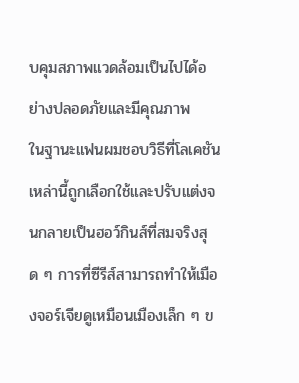บคุมสภาพแวดล้อมเป็นไปได้อย่างปลอดภัยและมีคุณภาพ
ในฐานะแฟนผมชอบวิธีที่โลเคชันเหล่านี้ถูกเลือกใช้และปรับแต่งจนกลายเป็นฮอว์กินส์ที่สมจริงสุด ๆ การที่ซีรีส์สามารถทำให้เมืองจอร์เจียดูเหมือนเมืองเล็ก ๆ ข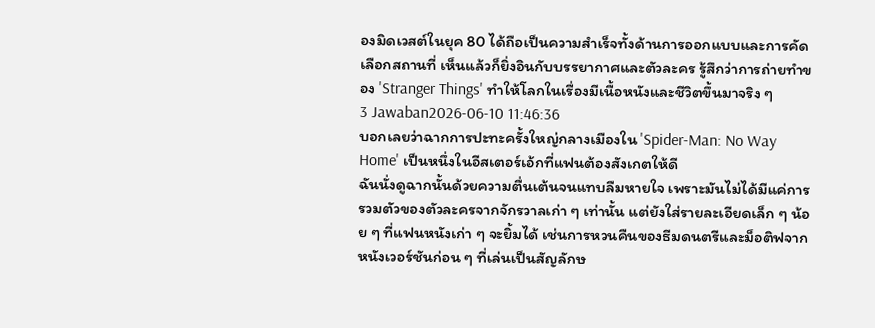องมิดเวสต์ในยุค 80 ได้ถือเป็นความสำเร็จทั้งด้านการออกแบบและการคัดเลือกสถานที่ เห็นแล้วก็ยิ่งอินกับบรรยากาศและตัวละคร รู้สึกว่าการถ่ายทำของ 'Stranger Things' ทำให้โลกในเรื่องมีเนื้อหนังและชีวิตขึ้นมาจริง ๆ
3 Jawaban2026-06-10 11:46:36
บอกเลยว่าฉากการปะทะครั้งใหญ่กลางเมืองใน 'Spider-Man: No Way Home' เป็นหนึ่งในอีสเตอร์เอ้กที่แฟนต้องสังเกตให้ดี
ฉันนั่งดูฉากนั้นด้วยความตื่นเต้นจนแทบลืมหายใจ เพราะมันไม่ได้มีแค่การรวมตัวของตัวละครจากจักรวาลเก่า ๆ เท่านั้น แต่ยังใส่รายละเอียดเล็ก ๆ น้อย ๆ ที่แฟนหนังเก่า ๆ จะยิ้มได้ เช่นการหวนคืนของธีมดนตรีและม็อติฟจากหนังเวอร์ชันก่อน ๆ ที่เล่นเป็นสัญลักษ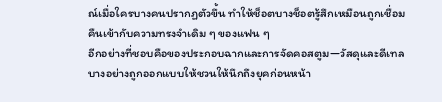ณ์เมื่อใครบางคนปรากฏตัวขึ้น ทำให้ช็อตบางช็อตรู้สึกเหมือนถูกเชื่อมคืนเข้ากับความทรงจำเดิม ๆ ของแฟน ๆ
อีกอย่างที่ชอบคือของประกอบฉากและการจัดคอสตูม—วัสดุและดีเทลบางอย่างถูกออกแบบให้ชวนให้นึกถึงยุคก่อนหน้า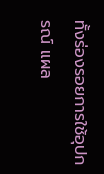ทั้งร่องรอยการใช้อุปกรณ์ แผล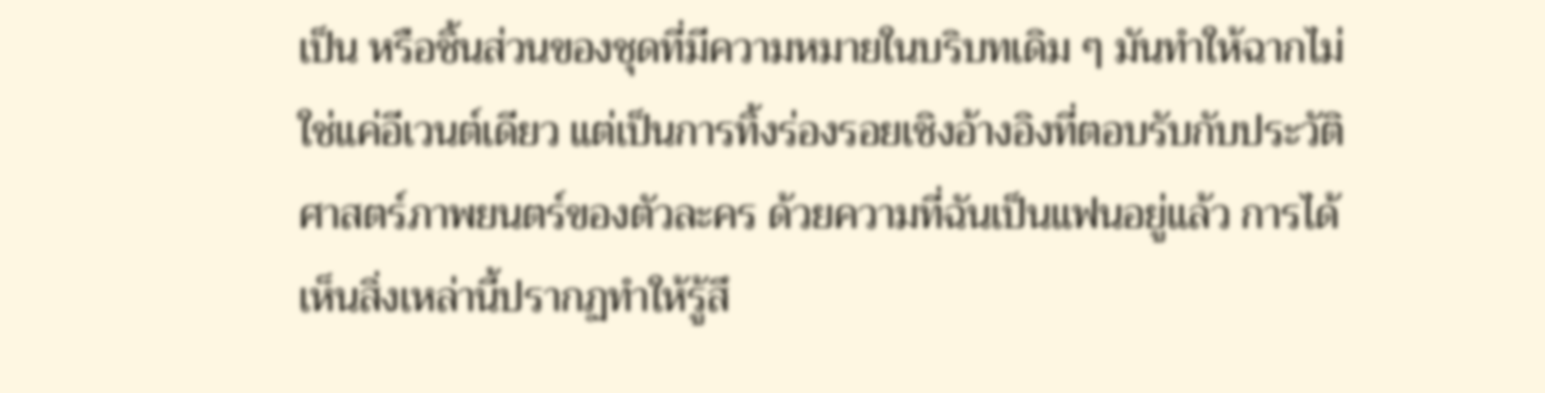เป็น หรือชิ้นส่วนของชุดที่มีความหมายในบริบทเดิม ๆ มันทำให้ฉากไม่ใช่แค่อีเวนต์เดียว แต่เป็นการทิ้งร่องรอยเชิงอ้างอิงที่ตอบรับกับประวัติศาสตร์ภาพยนตร์ของตัวละคร ด้วยความที่ฉันเป็นแฟนอยู่แล้ว การได้เห็นสิ่งเหล่านี้ปรากฏทำให้รู้สึ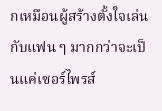กเหมือนผู้สร้างตั้งใจเล่นกับแฟน ๆ มากกว่าจะเป็นแค่เซอร์ไพรส์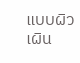แบบผิวเผิน